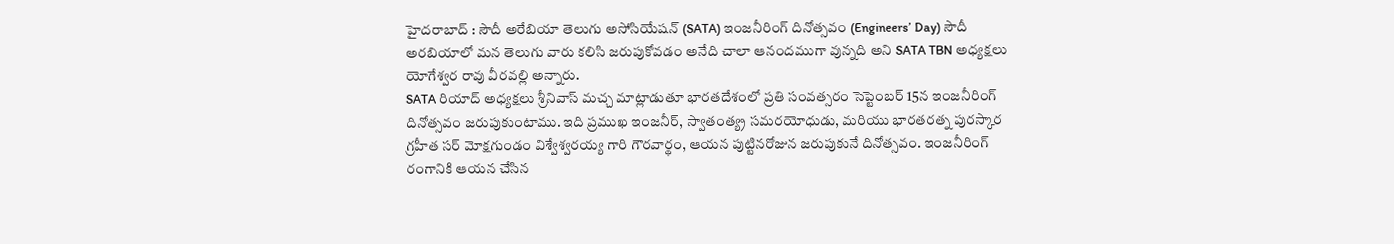హైదరాబాద్ : సౌదీ అరేబియా తెలుగు అసోసియేషన్ (SATA) ఇంజనీరింగ్ దినోత్సవం (Engineers’ Day) సౌదీ అరబియాలో మన తెలుగు వారు కలిసి జరుపుకోవడం అనేది చాలా ఆనందముగా వున్నది అని SATA TBN అధ్యక్షలు యోగేశ్వర రావు వీరవల్లి అన్నారు.
SATA రియాద్ అధ్యక్షలు శ్రీనివాస్ మచ్చ మాట్లాడుతూ భారతదేశంలో ప్రతి సంవత్సరం సెప్టెంబర్ 15న ఇంజనీరింగ్ దినోత్సవం జరుపుకుంటాము. ఇది ప్రముఖ ఇంజనీర్, స్వాతంత్య్ర సమరయోధుడు, మరియు భారతరత్న పురస్కార గ్రహీత సర్ మోక్షగుండం విశ్వేశ్వరయ్య గారి గౌరవార్థం, ఆయన పుట్టినరోజున జరుపుకునే దినోత్సవం. ఇంజనీరింగ్ రంగానికి ఆయన చేసిన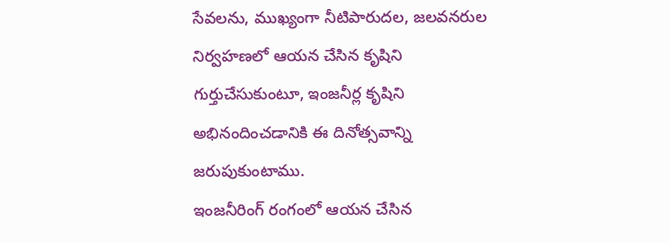సేవలను, ముఖ్యంగా నీటిపారుదల, జలవనరుల నిర్వహణలో ఆయన చేసిన కృషిని గుర్తుచేసుకుంటూ, ఇంజనీర్ల కృషిని అభినందించడానికి ఈ దినోత్సవాన్ని జరుపుకుంటాము.
ఇంజనీరింగ్ రంగంలో ఆయన చేసిన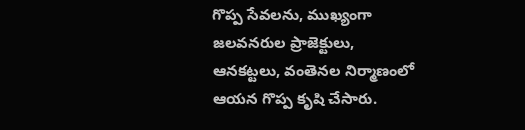గొప్ప సేవలను, ముఖ్యంగా జలవనరుల ప్రాజెక్టులు, ఆనకట్టలు, వంతెనల నిర్మాణంలో ఆయన గొప్ప కృషి చేసారు.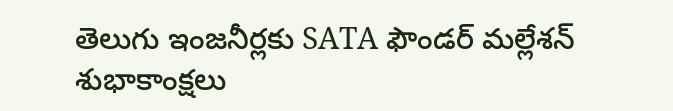తెలుగు ఇంజనీర్లకు SATA ఫౌండర్ మల్లేశన్ శుభాకాంక్షలు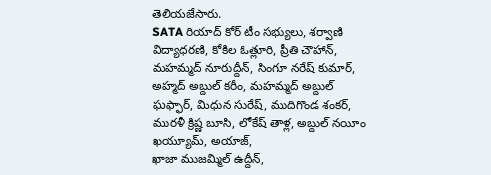తెలియజేసారు.
SATA రియాద్ కోర్ టీం సభ్యులు, శర్వాణి విద్యాధరణి, కోకిల ఓత్లూరి, ప్రీతి చౌహాన్, మహమ్మద్ నూరుద్దీన్, సింగూ నరేష్ కుమార్, అహ్మద్ అబ్దుల్ కరీం, మహమ్మద్ అబ్దుల్ ఘఫ్ఫార్, మిధున సురేష్, ముదిగొండ శంకర్, మురళీ క్రిష్ణ బూసి, లోకేష్ తాళ్ల, అబ్దుల్ నయీం ఖయ్యూమ్, అయాజ్,
ఖాజా ముజమ్మిల్ ఉద్దీన్,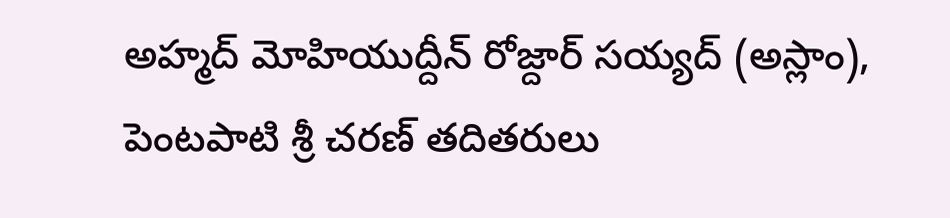అహ్మద్ మోహియుద్దీన్ రోజ్దార్ సయ్యద్ (అస్లాం), పెంటపాటి శ్రీ చరణ్ తదితరులు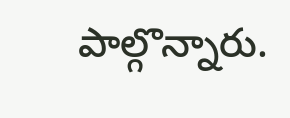పాల్గొన్నారు.